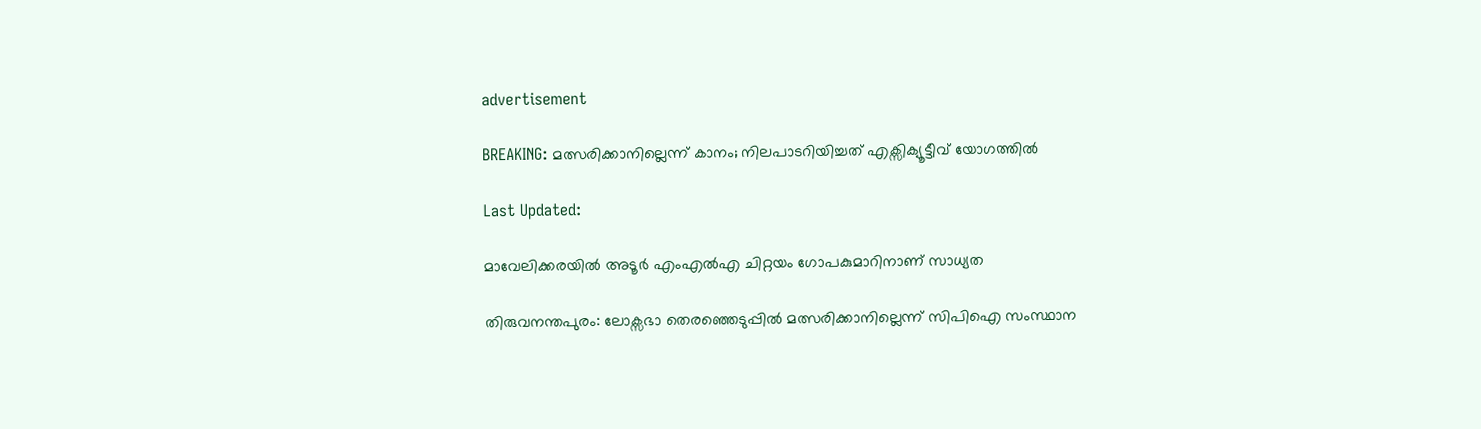advertisement

BREAKING: മത്സരിക്കാനില്ലെന്ന് കാനം; നിലപാടറിയിച്ചത് എക്സിക്യൂട്ടീവ് യോഗത്തിൽ

Last Updated:

മാവേലിക്കരയില്‍ അടൂര്‍ എംഎല്‍എ ചിറ്റയം ഗോപകുമാറിനാണ് സാധ്യത

തിരുവനന്തപുരം: ലോക്സഭാ തെര‍ഞ്ഞെടുപ്പിൽ മത്സരിക്കാനില്ലെന്ന് സിപിഐ സംസ്ഥാന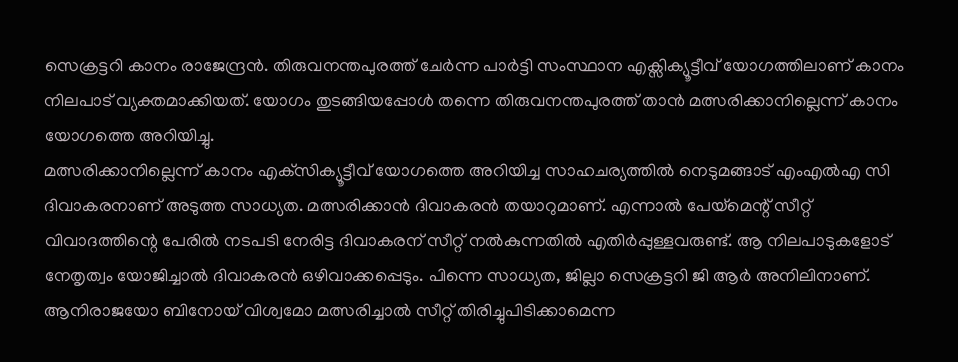സെക്രട്ടറി കാനം രാജേന്ദ്രൻ. തിരുവനന്തപുരത്ത് ചേർന്ന പാർട്ടി സംസ്ഥാന എക്സിക്യൂട്ടീവ് യോഗത്തിലാണ് കാനം നിലപാട് വ്യക്തമാക്കിയത്. യോഗം തുടങ്ങിയപ്പോൾ തന്നെ തിരുവനന്തപുരത്ത് താൻ മത്സരിക്കാനില്ലെന്ന് കാനം യോഗത്തെ അറിയിച്ചു.
മത്സരിക്കാനില്ലെന്ന് കാനം എക്‌സിക്യൂട്ടീവ് യോഗത്തെ അറിയിച്ച സാഹചര്യത്തിൽ നെടുമങ്ങാട് എംഎല്‍എ സി‌ ദിവാകരനാണ് അടുത്ത സാധ്യത. മത്സരിക്കാന്‍ ദിവാകരന്‍ തയാറുമാണ്. എന്നാല്‍ പേയ്‌മെന്റ് സീറ്റ് വിവാദത്തിന്റെ പേരില്‍ നടപടി നേരിട്ട ദിവാകരന് സീറ്റ് നല്‍കുന്നതില്‍ എതിര്‍പ്പുള്ളവരുണ്ട്. ആ നിലപാടുകളോട് നേതൃത്വം യോജിച്ചാല്‍ ദിവാകരന്‍ ഒഴിവാക്കപ്പെടും. പിന്നെ സാധ്യത, ജില്ലാ സെക്രട്ടറി ജി ആര്‍ അനിലിനാണ്. ആനിരാജയോ ബിനോയ് വിശ്വമോ മത്സരിച്ചാല്‍ സീറ്റ് തിരിച്ചുപിടിക്കാമെന്ന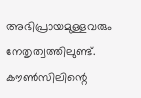അഭിപ്രായമുള്ളവരും നേതൃത്വത്തിലുണ്ട്. കൗണ്‍സിലിന്റെ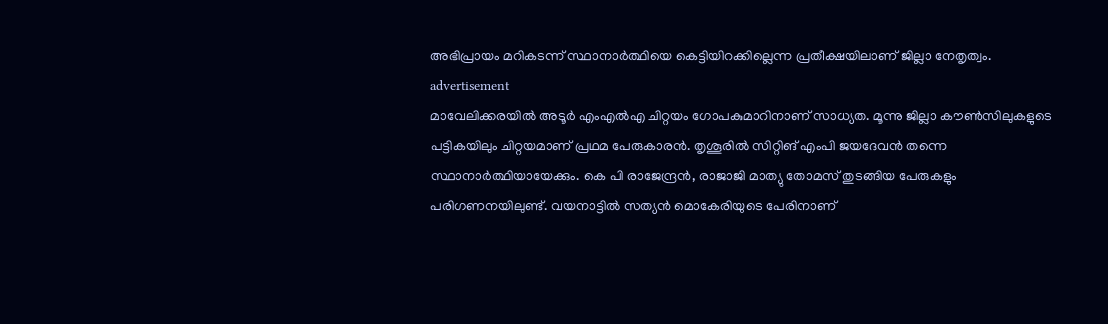അഭിപ്രായം മറികടന്ന് സ്ഥാനാർത്ഥിയെ കെട്ടിയിറക്കില്ലെന്ന പ്രതീക്ഷയിലാണ് ജില്ലാ നേതൃത്വം.
advertisement
മാവേലിക്കരയില്‍ അടൂര്‍ എംഎല്‍എ ചിറ്റയം ഗോപകുമാറിനാണ് സാധ്യത. മൂന്നു ജില്ലാ കൗണ്‍സിലുകളുടെ പട്ടികയിലും ചിറ്റയമാണ് പ്രഥമ പേരുകാരന്‍. തൃശൂരില്‍ സിറ്റിങ് എംപി ജയദേവന്‍ തന്നെ സ്ഥാനാർത്ഥിയായേക്കും. കെ പി രാജേന്ദ്രന്‍, രാജാജി മാത്യു തോമസ് തുടങ്ങിയ പേരുകളും പരിഗണനയിലുണ്ട്. വയനാട്ടില്‍ സത്യന്‍ മൊകേരിയുടെ പേരിനാണ്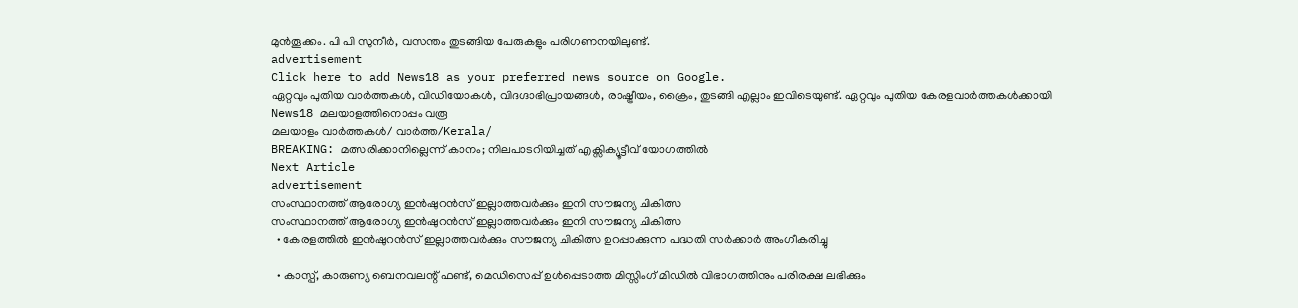മുന്‍തൂക്കം. പി പി സുനീര്‍, വസന്തം തുടങ്ങിയ പേരുകളും പരിഗണനയിലുണ്ട്.
advertisement
Click here to add News18 as your preferred news source on Google.
ഏറ്റവും പുതിയ വാർത്തകൾ, വിഡിയോകൾ, വിദഗ്ദാഭിപ്രായങ്ങൾ, രാഷ്ട്രീയം, ക്രൈം, തുടങ്ങി എല്ലാം ഇവിടെയുണ്ട്. ഏറ്റവും പുതിയ കേരളവാർത്തകൾക്കായി News18 മലയാളത്തിനൊപ്പം വരൂ
മലയാളം വാർത്തകൾ/ വാർത്ത/Kerala/
BREAKING: മത്സരിക്കാനില്ലെന്ന് കാനം; നിലപാടറിയിച്ചത് എക്സിക്യൂട്ടീവ് യോഗത്തിൽ
Next Article
advertisement
സംസ്ഥാനത്ത് ആരോഗ്യ ഇൻഷുറൻസ് ഇല്ലാത്തവർക്കും ഇനി സൗജന്യ ചികിത്സ
സംസ്ഥാനത്ത് ആരോഗ്യ ഇൻഷുറൻസ് ഇല്ലാത്തവർക്കും ഇനി സൗജന്യ ചികിത്സ
  • കേരളത്തില്‍ ഇന്‍ഷുറന്‍സ് ഇല്ലാത്തവര്‍ക്കും സൗജന്യ ചികിത്സ ഉറപ്പാക്കുന്ന പദ്ധതി സര്‍ക്കാര്‍ അംഗീകരിച്ചു

  • കാസ്പ്, കാരുണ്യ ബെനവലന്റ് ഫണ്ട്, മെഡിസെപ്പ് ഉള്‍പ്പെടാത്ത മിസ്സിംഗ് മിഡില്‍ വിഭാഗത്തിനും പരിരക്ഷ ലഭിക്കും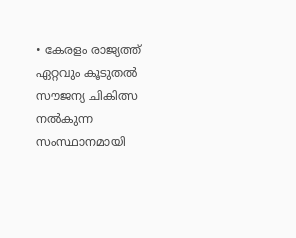• കേരളം രാജ്യത്ത് ഏറ്റവും കൂടുതല്‍ സൗജന്യ ചികിത്സ നല്‍കുന്ന സംസ്ഥാനമായി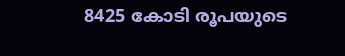8425 കോടി രൂപയുടെ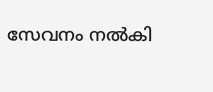സേവനം നല്‍കി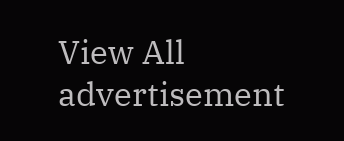View All
advertisement